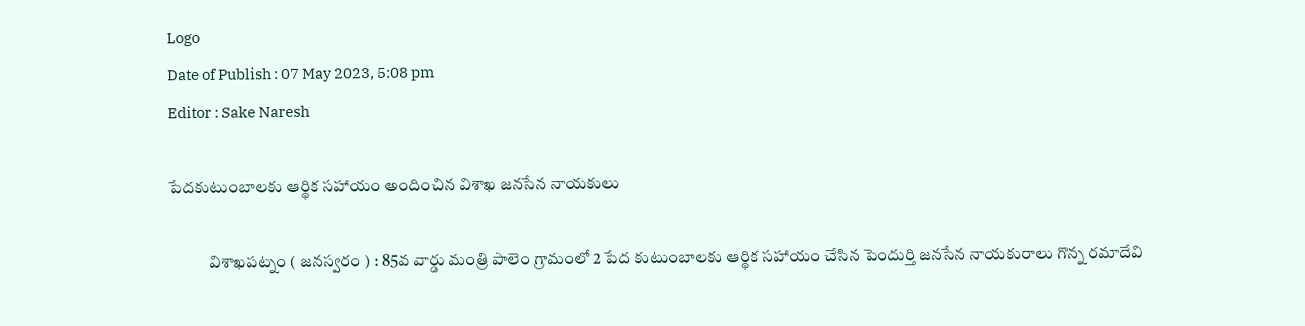Logo
Date of Publish : 07 May 2023, 5:08 pm
Editor : Sake Naresh

పేదకుటుంబాలకు ఆర్థిక సహాయం అందించిన విశాఖ జనసేన నాయకులు

            విశాఖపట్నం ( జనస్వరం ) : 85వ వార్డు మంత్రి పాలెం గ్రామంలో 2 పేద కుటుంబాలకు ఆర్థిక సహాయం చేసిన పెందుర్తి జనసేన నాయకురాలు గొన్న రమాదేవి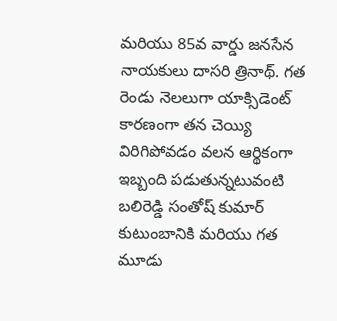మరియు 85వ వార్డు జనసేన నాయకులు దాసరి త్రినాథ్. గత రెండు నెలలుగా యాక్సిడెంట్ కారణంగా తన చెయ్యి విరిగిపోవడం వలన ఆర్థికంగా ఇబ్బంది పడుతున్నటువంటి బలిరెడ్డి సంతోష్ కుమార్ కుటుంబానికి మరియు గత మూడు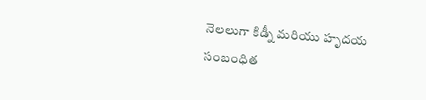నెలలుగా కిడ్నీ మరియు హృదయ సంబంధిత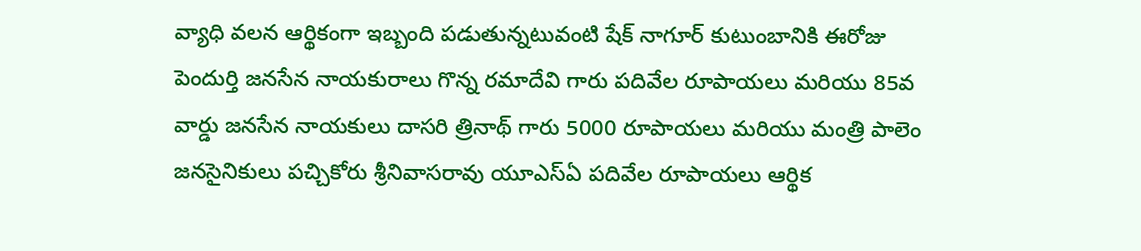వ్యాధి వలన ఆర్థికంగా ఇబ్బంది పడుతున్నటువంటి షేక్ నాగూర్ కుటుంబానికి ఈరోజు పెందుర్తి జనసేన నాయకురాలు గొన్న రమాదేవి గారు పదివేల రూపాయలు మరియు 85వ వార్డు జనసేన నాయకులు దాసరి త్రినాథ్ గారు 5000 రూపాయలు మరియు మంత్రి పాలెం జనసైనికులు పచ్చికోరు శ్రీనివాసరావు యూఎస్ఏ పదివేల రూపాయలు ఆర్థిక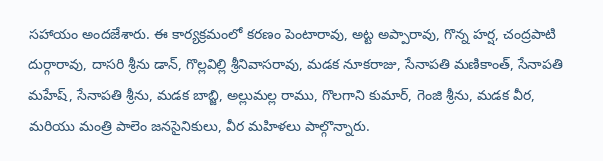సహాయం అందజేశారు. ఈ కార్యక్రమంలో కరణం పెంటారావు, అట్ట అప్పారావు, గొన్న హర్ష, చంద్రపాటి దుర్గారావు, దాసరి శ్రీను డాన్, గొల్లవిల్లి శ్రీనివాసరావు, మడక నూకరాజు, సేనాపతి మణికాంత్, సేనాపతి మహేష్, సేనాపతి శ్రీను, మడక బాబ్జి, అల్లుమల్ల రాము, గొలగాని కుమార్, గెంజి శ్రీను, మడక వీర, మరియు మంత్రి పాలెం జనసైనికులు, వీర మహిళలు పాల్గొన్నారు.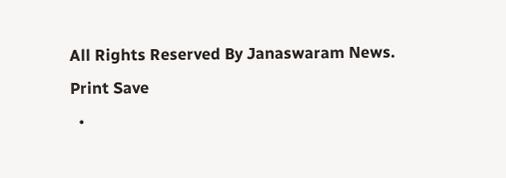All Rights Reserved By Janaswaram News.
Print Save
  •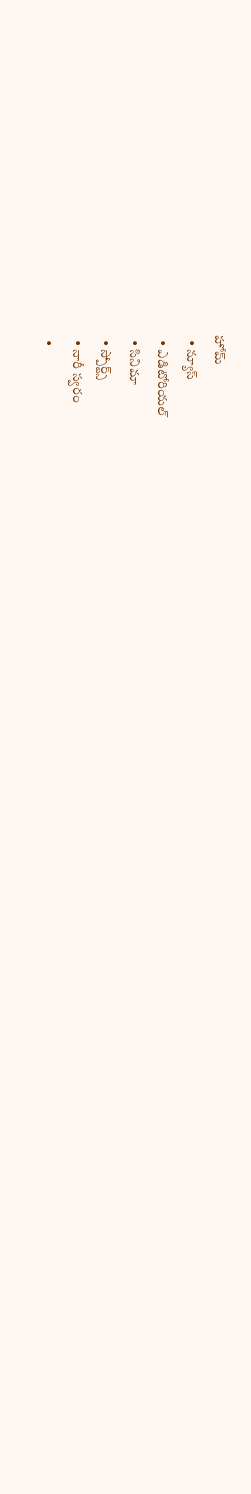హోమ్
  • న్యూస్
  • ఎడిటోరియల్
  • సినిమా
  • స్పోర్ట్స్
  • నారీ స్వరం
  •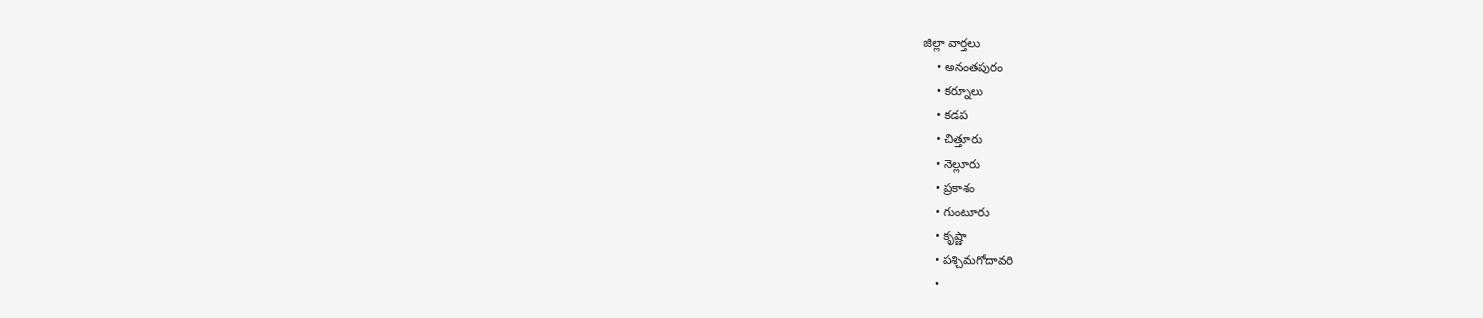జిల్లా వార్తలు
    • అనంతపురం
    • కర్నూలు
    • కడప
    • చిత్తూరు
    • నెల్లూరు
    • ప్రకాశం
    • గుంటూరు
    • కృష్ణా
    • పశ్చిమగోదావరి
    •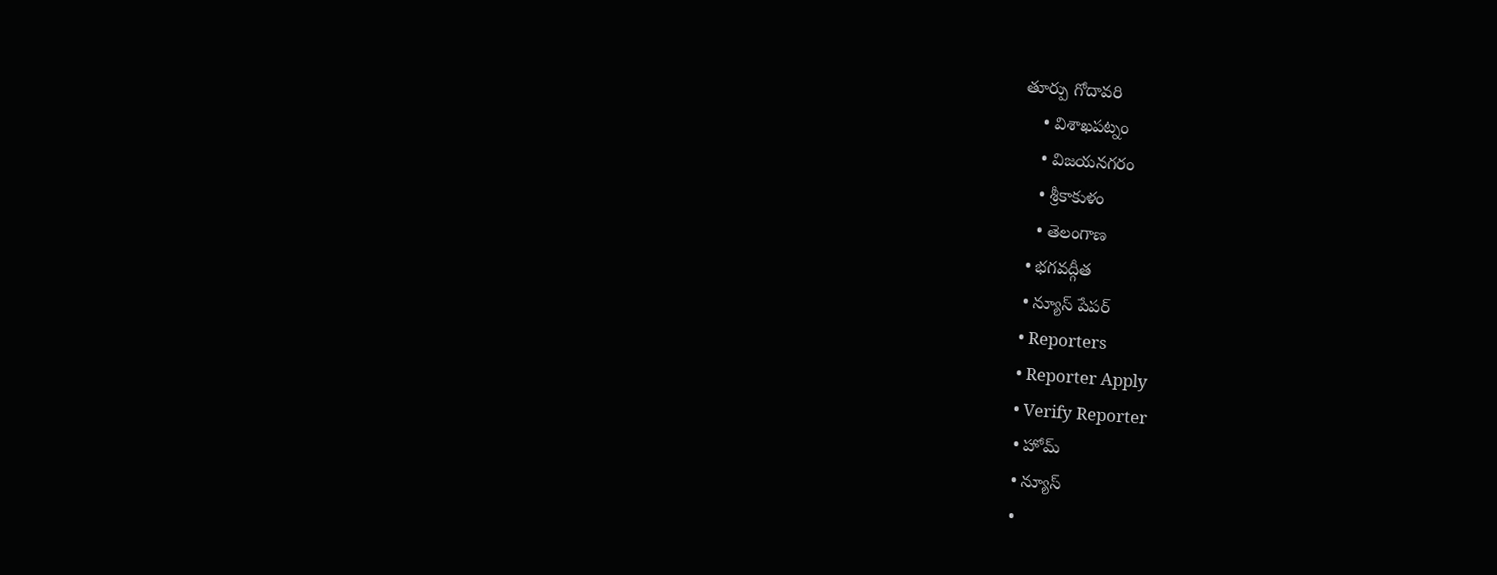తూర్పు గోదావరి
    • విశాఖపట్నం
    • విజయనగరం
    • శ్రీకాకుళం
    • తెలంగాణ
  • భగవద్గీత
  • న్యూస్ పేపర్
  • Reporters
  • Reporter Apply
  • Verify Reporter
  • హోమ్
  • న్యూస్
  •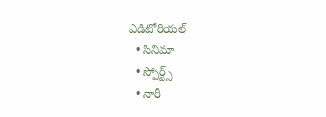ఎడిటోరియల్
  • సినిమా
  • స్పోర్ట్స్
  • నారీ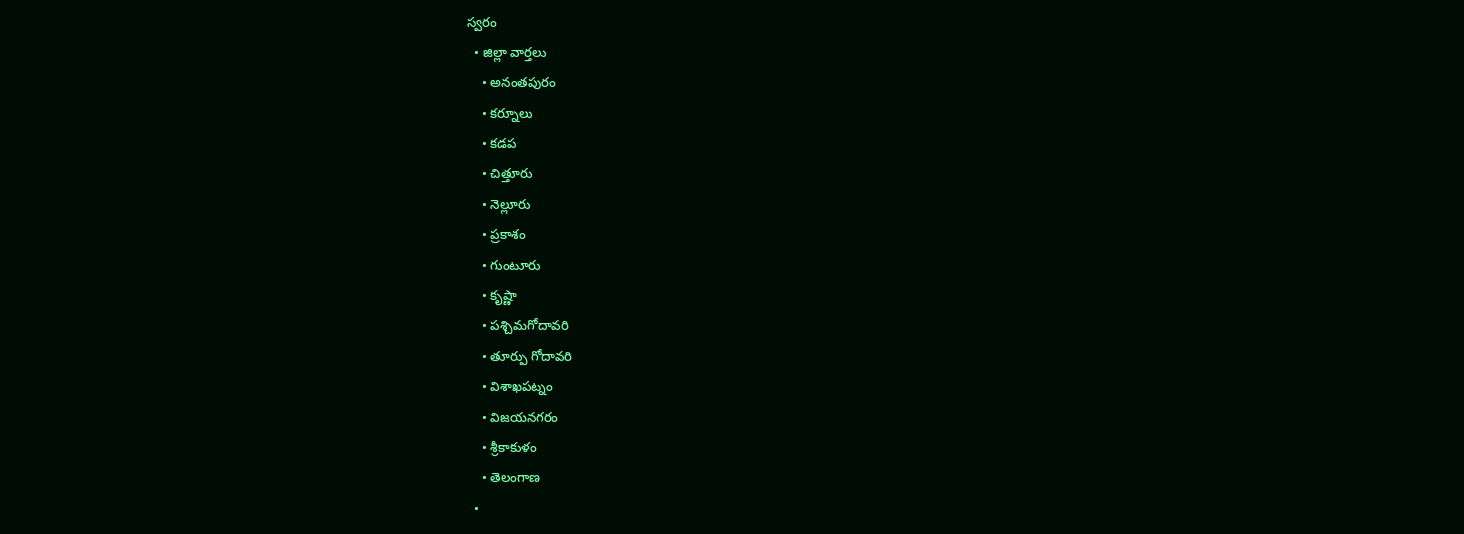స్వరం
  • జిల్లా వార్తలు
    • అనంతపురం
    • కర్నూలు
    • కడప
    • చిత్తూరు
    • నెల్లూరు
    • ప్రకాశం
    • గుంటూరు
    • కృష్ణా
    • పశ్చిమగోదావరి
    • తూర్పు గోదావరి
    • విశాఖపట్నం
    • విజయనగరం
    • శ్రీకాకుళం
    • తెలంగాణ
  •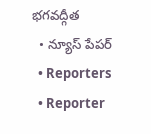భగవద్గీత
  • న్యూస్ పేపర్
  • Reporters
  • Reporter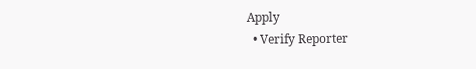Apply
  • Verify Reporter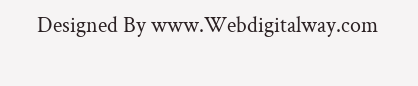Designed By www.Webdigitalway.com